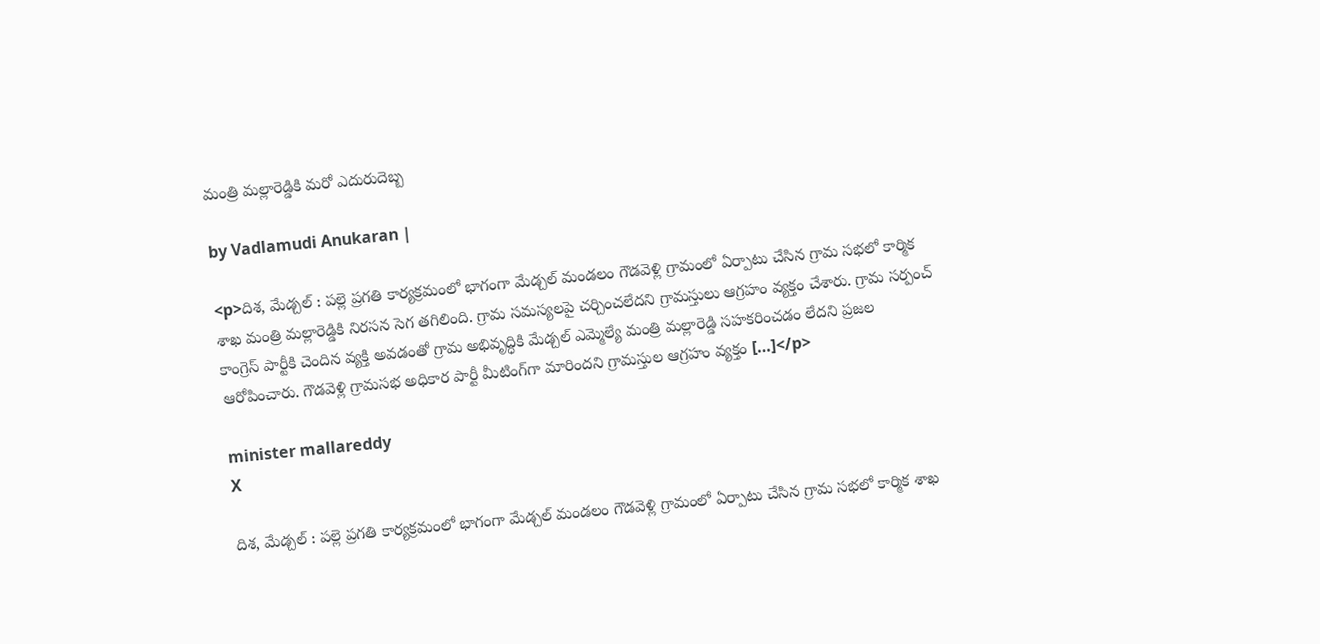మంత్రి మల్లారెడ్డికి మరో ఎదురుదెబ్బ

by Vadlamudi Anukaran |

<p>దిశ, మేడ్చల్ : పల్లె ప్రగతి కార్యక్రమంలో భాగంగా మేడ్చల్ మండలం గౌడవెళ్లి గ్రామంలో ఏర్పాటు చేసిన గ్రామ సభలో కార్మిక శాఖ మంత్రి మల్లారెడ్డికి నిరసన సెగ తగిలింది. గ్రామ సమస్యలపై చర్చించలేదని గ్రామస్తులు ఆగ్రహం వ్యక్తం చేశారు. గ్రామ సర్పంచ్ కాంగ్రెస్ పార్టీకి చెందిన వ్యక్తి అవడంతో గ్రామ అభివృద్ధికి మేడ్చల్ ఎమ్మెల్యే మంత్రి మల్లారెడ్డి సహకరించడం లేదని ప్రజల ఆరోపించారు. గౌడవెళ్లి గ్రామసభ అధికార పార్టీ మీటింగ్‌గా మారిందని గ్రామస్తుల ఆగ్రహం వ్యక్తం […]</p>

minister mallareddy
X

దిశ, మేడ్చల్ : పల్లె ప్రగతి కార్యక్రమంలో భాగంగా మేడ్చల్ మండలం గౌడవెళ్లి గ్రామంలో ఏర్పాటు చేసిన గ్రామ సభలో కార్మిక శాఖ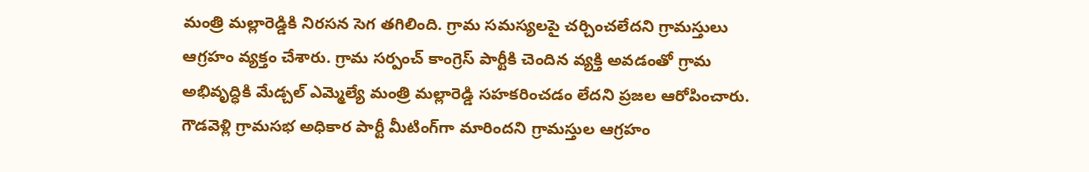మంత్రి మల్లారెడ్డికి నిరసన సెగ తగిలింది. గ్రామ సమస్యలపై చర్చించలేదని గ్రామస్తులు ఆగ్రహం వ్యక్తం చేశారు. గ్రామ సర్పంచ్ కాంగ్రెస్ పార్టీకి చెందిన వ్యక్తి అవడంతో గ్రామ అభివృద్ధికి మేడ్చల్ ఎమ్మెల్యే మంత్రి మల్లారెడ్డి సహకరించడం లేదని ప్రజల ఆరోపించారు. గౌడవెళ్లి గ్రామసభ అధికార పార్టీ మీటింగ్‌గా మారిందని గ్రామస్తుల ఆగ్రహం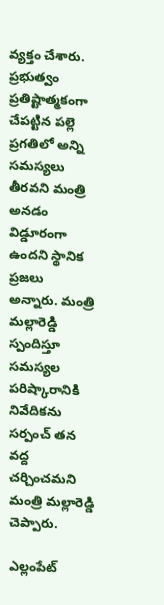వ్యక్తం చేశారు. ప్రభుత్వం ప్రతిష్టాత్మకంగా చేపట్టిన పల్లె ప్రగతిలో అన్ని సమస్యలు తీరవని మంత్రి అనడం విడ్డూరంగా ఉందని స్థానిక ప్రజలు అన్నారు. మంత్రి మల్లారెడ్డి స్పందిస్తూ సమస్యల పరిష్కారానికి నివేదికను సర్పంచ్ తన వద్ద చర్చించమని మంత్రి మల్లారెడ్డి చెప్పారు.

ఎల్లంపేట్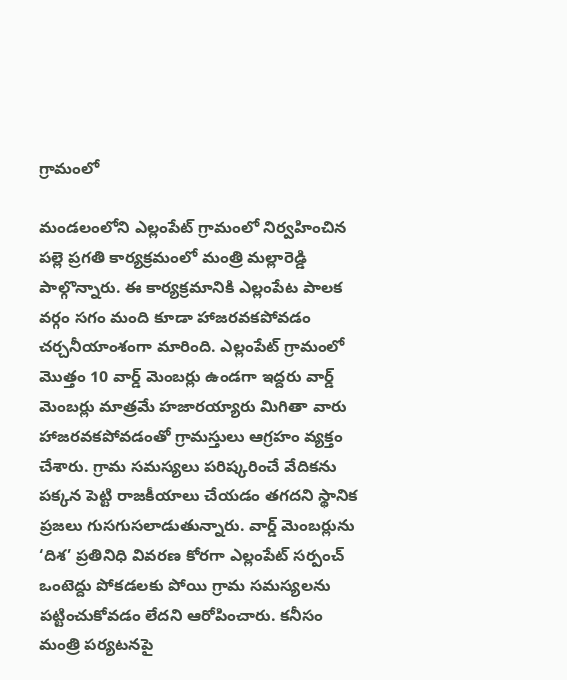గ్రామంలో

మండలంలోని ఎల్లంపేట్ గ్రామంలో నిర్వహించిన పల్లె ప్రగతి కార్యక్రమంలో మంత్రి మల్లారెడ్డి పాల్గొన్నారు. ఈ కార్యక్రమానికి ఎల్లంపేట పాలక వర్గం సగం మంది కూడా హాజరవకపోవడం చర్చనీయాంశంగా మారింది. ఎల్లంపేట్ గ్రామంలో మొత్తం 10 వార్డ్ మెంబర్లు ఉండగా ఇద్దరు వార్డ్ మెంబర్లు మాత్రమే హజారయ్యారు మిగితా వారు హాజరవకపోవడంతో గ్రామస్తులు ఆగ్రహం వ్యక్తం చేశారు. గ్రామ సమస్యలు పరిష్కరించే వేదికను పక్కన పెట్టి రాజకీయాలు చేయడం తగదని స్థానిక ప్రజలు గుసగుసలాడుతున్నారు. వార్డ్ మెంబర్లును ‘దిశ’ ప్రతినిధి వివరణ కోరగా ఎల్లంపేట్ సర్పంచ్ ఒంటెద్దు పోకడలకు పోయి గ్రామ సమస్యలను పట్టించుకోవడం లేదని ఆరోపించారు. కనీసం మంత్రి పర్యటనపై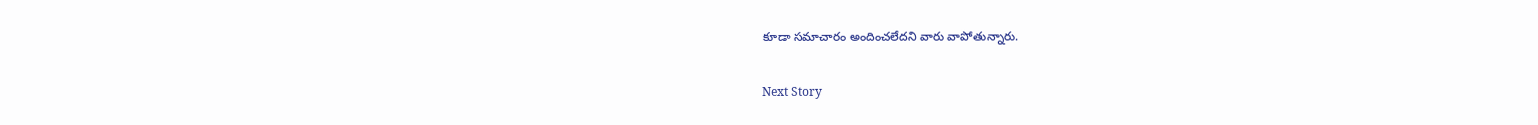కూడా సమాచారం అందించలేదని వారు వాపోతున్నారు.

Next Story